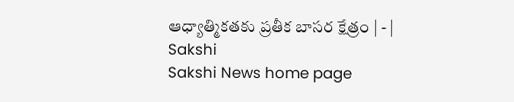ఆధ్యాత్మికతకు ప్రతీక బాసర క్షేత్రం | - | Sakshi
Sakshi News home page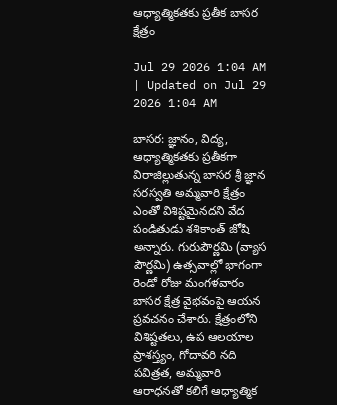ఆధ్యాత్మికతకు ప్రతీక బాసర క్షేత్రం

Jul 29 2026 1:04 AM | Updated on Jul 29 2026 1:04 AM

బాసర: జ్ఞానం, విద్య, ఆధ్యాత్మికతకు ప్రతీకగా విరాజిల్లుతున్న బాసర శ్రీ జ్ఞాన సరస్వతి అమ్మవారి క్షేత్రం ఎంతో విశిష్టమైనదని వేద పండితుడు శశికాంత్‌ జోషి అన్నారు. గురుపౌర్ణమి (వ్యాస పౌర్ణమి) ఉత్సవాల్లో భాగంగా రెండో రోజు మంగళవారం బాసర క్షేత్ర వైభవంపై ఆయన ప్రవచనం చేశారు. క్షేత్రంలోని విశిష్టతలు, ఉప ఆలయాల ప్రాశస్త్యం, గోదావరి నది పవిత్రత, అమ్మవారి ఆరాధనతో కలిగే ఆధ్యాత్మిక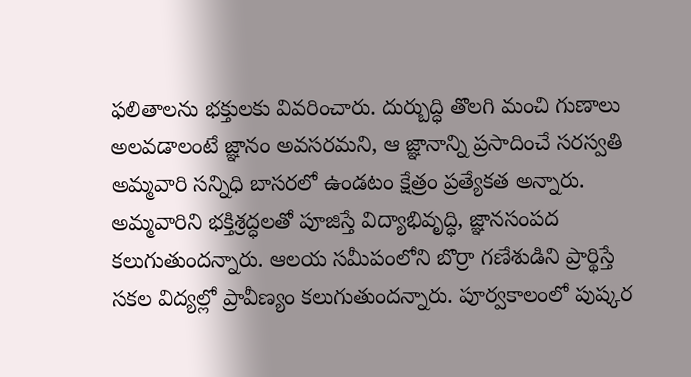ఫలితాలను భక్తులకు వివరించారు. దుర్బుద్ధి తొలగి మంచి గుణాలు అలవడాలంటే జ్ఞానం అవసరమని, ఆ జ్ఞానాన్ని ప్రసాదించే సరస్వతి అమ్మవారి సన్నిధి బాసరలో ఉండటం క్షేత్రం ప్రత్యేకత అన్నారు. అమ్మవారిని భక్తిశ్రద్ధలతో పూజిస్తే విద్యాభివృద్ధి, జ్ఞానసంపద కలుగుతుందన్నారు. ఆలయ సమీపంలోని బొర్రా గణేశుడిని ప్రార్థిస్తే సకల విద్యల్లో ప్రావీణ్యం కలుగుతుందన్నారు. పూర్వకాలంలో పుష్కర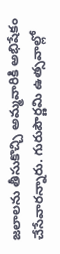జలాలను తీసుకొచ్చి అమ్మవారికి అభిషేకం చేసేవారన్నారు. గురుపౌర్ణమి ఉత్సవాల్లో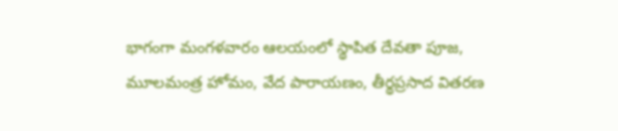భాగంగా మంగళవారం ఆలయంలో స్థాపిత దేవతా పూజ, మూలమంత్ర హోమం, వేద పారాయణం, తీర్థప్రసాద వితరణ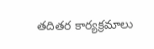తదితర కార్యక్రమాలు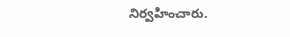నిర్వహించారు.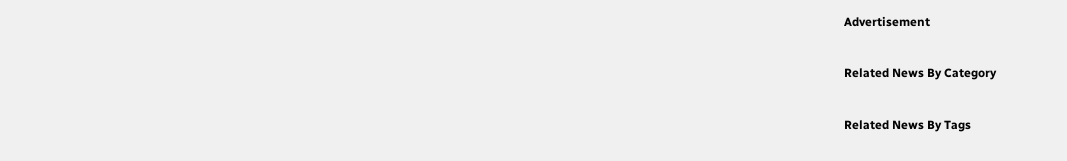Advertisement

Related News By Category

Related News By Tags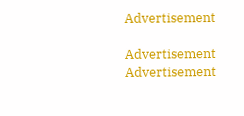Advertisement

Advertisement
Advertisement